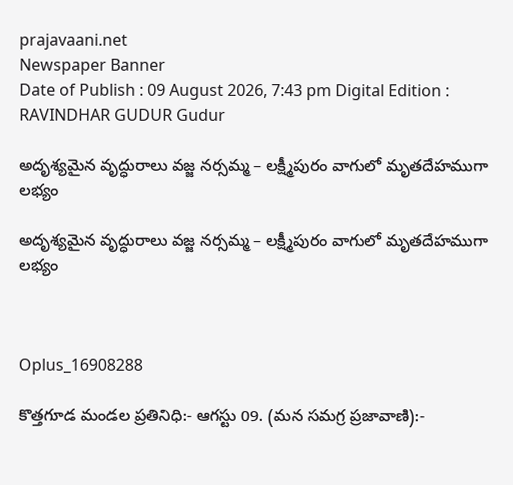prajavaani.net
Newspaper Banner
Date of Publish : 09 August 2026, 7:43 pm Digital Edition : RAVINDHAR GUDUR Gudur

అదృశ్యమైన వృద్ధురాలు వజ్జ నర్సమ్మ – లక్ష్మీపురం వాగులో మృతదేహముగా లభ్యం

అదృశ్యమైన వృద్ధురాలు వజ్జ నర్సమ్మ – లక్ష్మీపురం వాగులో మృతదేహముగా లభ్యం



Oplus_16908288

కొత్తగూడ మండల ప్రతినిధి:- ఆగస్టు 09. (మన సమగ్ర ప్రజావాణి):-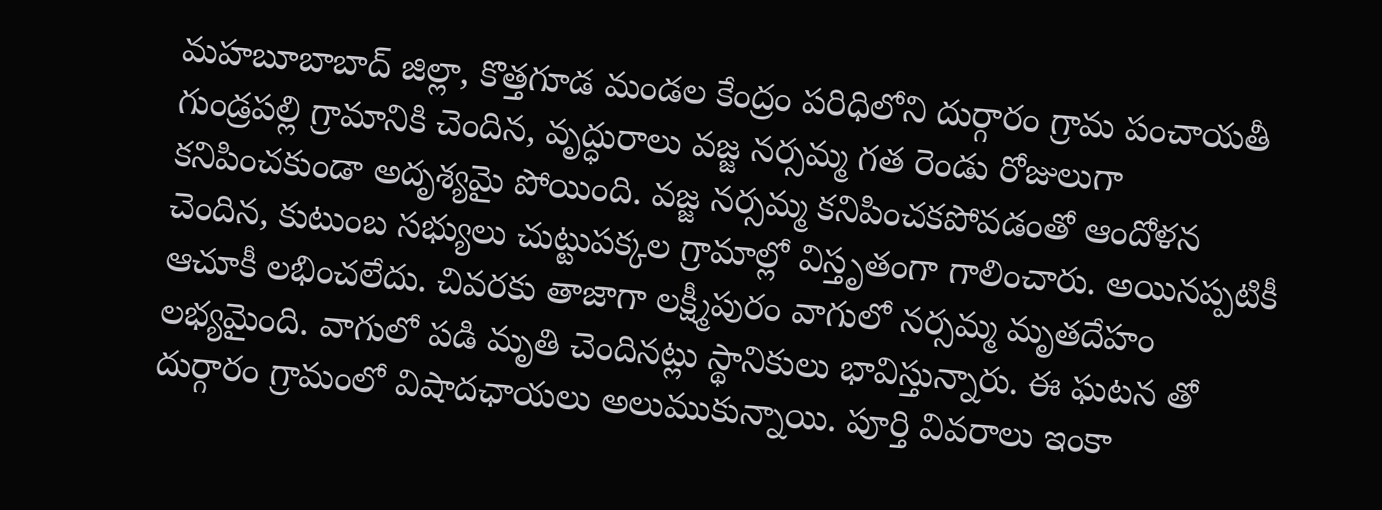మహబూబాబాద్ జిల్లా, కొత్తగూడ మండల కేంద్రం పరిధిలోని దుర్గారం గ్రామ పంచాయతీ గుండ్రపల్లి గ్రామానికి చెందిన, వృద్ధురాలు వజ్జ నర్సమ్మ గత రెండు రోజులుగా కనిపించకుండా అదృశ్యమై పోయింది. వజ్జ నర్సమ్మ కనిపించకపోవడంతో ఆందోళన చెందిన, కుటుంబ సభ్యులు చుట్టుపక్కల గ్రామాల్లో విస్తృతంగా గాలించారు. అయినప్పటికీ ఆచూకీ లభించలేదు. చివరకు తాజాగా లక్ష్మీపురం వాగులో నర్సమ్మ మృతదేహం లభ్యమైంది. వాగులో పడి మృతి చెందినట్లు స్థానికులు భావిస్తున్నారు. ఈ ఘటన తో దుర్గారం గ్రామంలో విషాదఛాయలు అలుముకున్నాయి. పూర్తి వివరాలు ఇంకా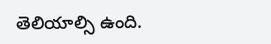తెలియాల్సి ఉంది.